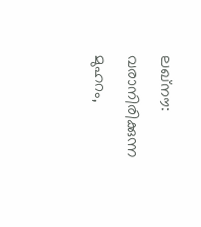ലഖ്നൗ: വരാനിരിക്കുന്ന മുഹറം,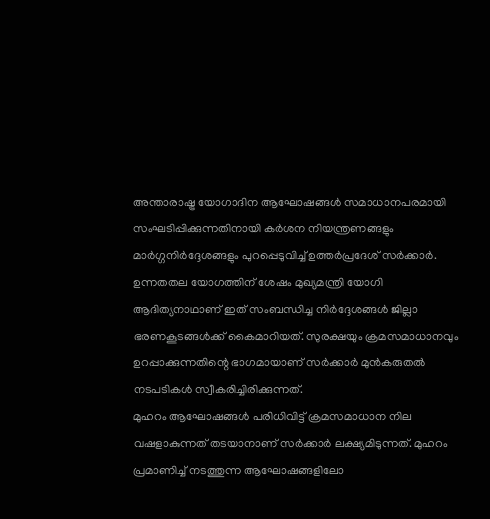അന്താരാഷ്ട്ര യോഗാദിന ആഘോഷങ്ങൾ സമാധാനപരമായി സംഘടിപ്പിക്കുന്നതിനായി കർശന നിയന്ത്രണങ്ങളും മാർഗ്ഗനിർദ്ദേശങ്ങളും പുറപ്പെടുവിച്ച് ഉത്തർപ്രദേശ് സർക്കാർ. ഉന്നതതല യോഗത്തിന് ശേഷം മുഖ്യമന്ത്രി യോഗി ആദിത്യനാഥാണ് ഇത് സംബന്ധിച്ച നിർദ്ദേശങ്ങൾ ജില്ലാ ഭരണകൂടങ്ങൾക്ക് കൈമാറിയത്. സുരക്ഷയും ക്രമസമാധാനവും ഉറപ്പാക്കുന്നതിന്റെ ഭാഗമായാണ് സർക്കാർ മുൻകരുതൽ നടപടികൾ സ്വീകരിച്ചിരിക്കുന്നത്.
മുഹറം ആഘോഷങ്ങൾ പരിധിവിട്ട് ക്രമസമാധാന നില വഷളാകുന്നത് തടയാനാണ് സർക്കാർ ലക്ഷ്യമിടുന്നത്. മുഹറം പ്രമാണിച്ച് നടത്തുന്ന ആഘോഷങ്ങളിലോ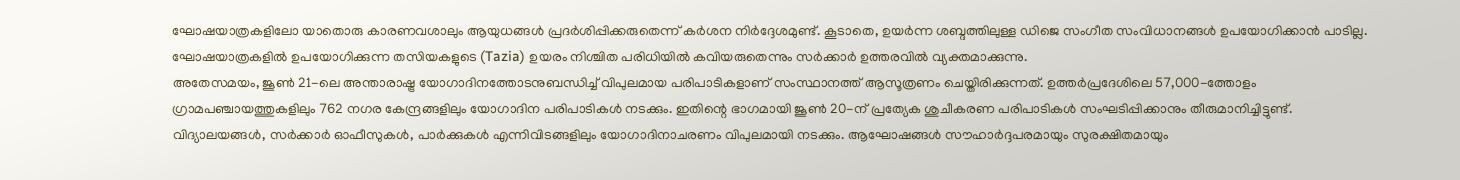ഘോഷയാത്രകളിലോ യാതൊരു കാരണവശാലും ആയുധങ്ങൾ പ്രദർശിപ്പിക്കരുതെന്ന് കർശന നിർദ്ദേശമുണ്ട്. കൂടാതെ, ഉയർന്ന ശബ്ദത്തിലുള്ള ഡിജെ സംഗീത സംവിധാനങ്ങൾ ഉപയോഗിക്കാൻ പാടില്ല. ഘോഷയാത്രകളിൽ ഉപയോഗിക്കുന്ന തസിയകളുടെ (Tazia) ഉയരം നിശ്ചിത പരിധിയിൽ കവിയരുതെന്നും സർക്കാർ ഉത്തരവിൽ വ്യക്തമാക്കുന്നു.
അതേസമയം, ജൂൺ 21-ലെ അന്താരാഷ്ട്ര യോഗാദിനത്തോടനുബന്ധിച്ച് വിപുലമായ പരിപാടികളാണ് സംസ്ഥാനത്ത് ആസൂത്രണം ചെയ്തിരിക്കുന്നത്. ഉത്തർപ്രദേശിലെ 57,000-ത്തോളം ഗ്രാമപഞ്ചായത്തുകളിലും 762 നഗര കേന്ദ്രങ്ങളിലും യോഗാദിന പരിപാടികൾ നടക്കും. ഇതിന്റെ ഭാഗമായി ജൂൺ 20-ന് പ്രത്യേക ശുചീകരണ പരിപാടികൾ സംഘടിപ്പിക്കാനും തീരുമാനിച്ചിട്ടുണ്ട്. വിദ്യാലയങ്ങൾ, സർക്കാർ ഓഫീസുകൾ, പാർക്കുകൾ എന്നിവിടങ്ങളിലും യോഗാദിനാചരണം വിപുലമായി നടക്കും. ആഘോഷങ്ങൾ സൗഹാർദ്ദപരമായും സുരക്ഷിതമായും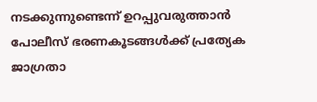നടക്കുന്നുണ്ടെന്ന് ഉറപ്പുവരുത്താൻ പോലീസ് ഭരണകൂടങ്ങൾക്ക് പ്രത്യേക ജാഗ്രതാ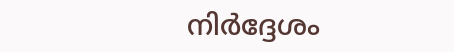നിർദ്ദേശം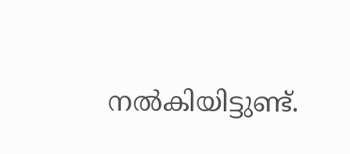നൽകിയിട്ടുണ്ട്.